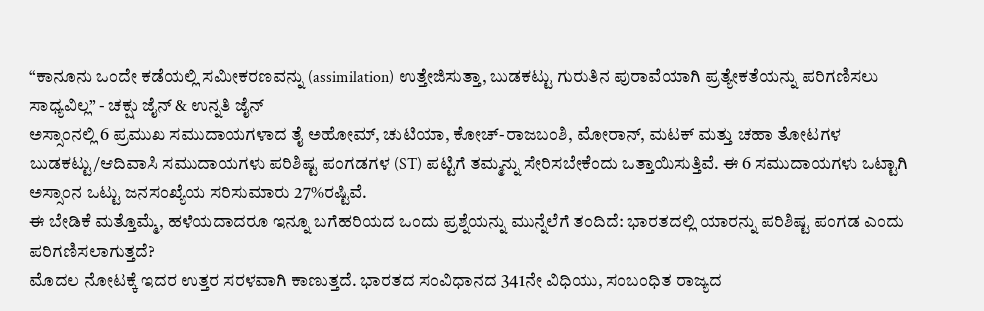“ಕಾನೂನು ಒಂದೇ ಕಡೆಯಲ್ಲಿ ಸಮೀಕರಣವನ್ನು (assimilation) ಉತ್ತೇಜಿಸುತ್ತಾ, ಬುಡಕಟ್ಟು ಗುರುತಿನ ಪುರಾವೆಯಾಗಿ ಪ್ರತ್ಯೇಕತೆಯನ್ನು ಪರಿಗಣಿಸಲು ಸಾಧ್ಯವಿಲ್ಲ” - ಚಕ್ಷು ಜೈನ್ & ಉನ್ನತಿ ಜೈನ್
ಅಸ್ಸಾಂನಲ್ಲಿ 6 ಪ್ರಮುಖ ಸಮುದಾಯಗಳಾದ ತೈ ಅಹೋಮ್, ಚುಟಿಯಾ, ಕೋಚ್-ರಾಜಬಂಶಿ, ಮೋರಾನ್, ಮಟಕ್ ಮತ್ತು ಚಹಾ ತೋಟಗಳ ಬುಡಕಟ್ಟು/ಆದಿವಾಸಿ ಸಮುದಾಯಗಳು ಪರಿಶಿಷ್ಟ ಪಂಗಡಗಳ (ST) ಪಟ್ಟಿಗೆ ತಮ್ಮನ್ನು ಸೇರಿಸಬೇಕೆಂದು ಒತ್ತಾಯಿಸುತ್ತಿವೆ. ಈ 6 ಸಮುದಾಯಗಳು ಒಟ್ಟಾಗಿ ಅಸ್ಸಾಂನ ಒಟ್ಟು ಜನಸಂಖ್ಯೆಯ ಸರಿಸುಮಾರು 27%ರಷ್ಟಿವೆ.
ಈ ಬೇಡಿಕೆ ಮತ್ತೊಮ್ಮೆ, ಹಳೆಯದಾದರೂ ಇನ್ನೂ ಬಗೆಹರಿಯದ ಒಂದು ಪ್ರಶ್ನೆಯನ್ನು ಮುನ್ನೆಲೆಗೆ ತಂದಿದೆ: ಭಾರತದಲ್ಲಿ ಯಾರನ್ನು ಪರಿಶಿಷ್ಟ ಪಂಗಡ ಎಂದು ಪರಿಗಣಿಸಲಾಗುತ್ತದೆ?
ಮೊದಲ ನೋಟಕ್ಕೆ ಇದರ ಉತ್ತರ ಸರಳವಾಗಿ ಕಾಣುತ್ತದೆ. ಭಾರತದ ಸಂವಿಧಾನದ 341ನೇ ವಿಧಿಯು, ಸಂಬಂಧಿತ ರಾಜ್ಯದ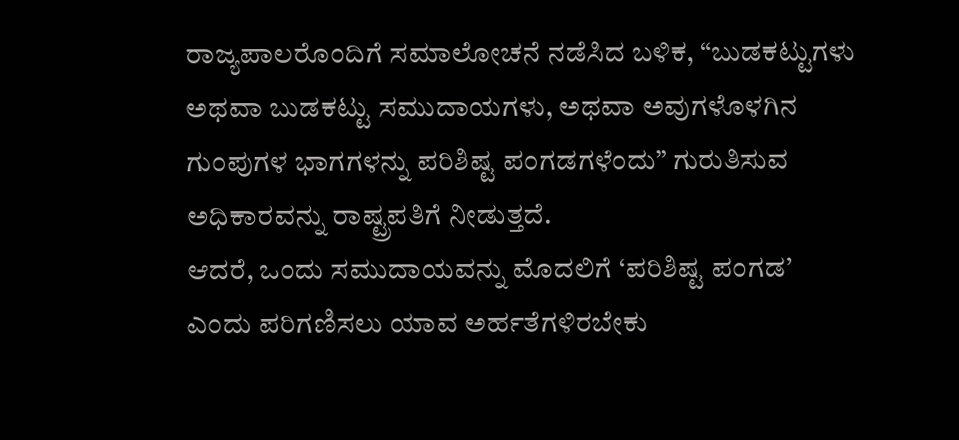ರಾಜ್ಯಪಾಲರೊಂದಿಗೆ ಸಮಾಲೋಚನೆ ನಡೆಸಿದ ಬಳಿಕ, “ಬುಡಕಟ್ಟುಗಳು ಅಥವಾ ಬುಡಕಟ್ಟು ಸಮುದಾಯಗಳು, ಅಥವಾ ಅವುಗಳೊಳಗಿನ ಗುಂಪುಗಳ ಭಾಗಗಳನ್ನು ಪರಿಶಿಷ್ಟ ಪಂಗಡಗಳೆಂದು” ಗುರುತಿಸುವ ಅಧಿಕಾರವನ್ನು ರಾಷ್ಟ್ರಪತಿಗೆ ನೀಡುತ್ತದೆ.
ಆದರೆ, ಒಂದು ಸಮುದಾಯವನ್ನು ಮೊದಲಿಗೆ ‘ಪರಿಶಿಷ್ಟ ಪಂಗಡ’ ಎಂದು ಪರಿಗಣಿಸಲು ಯಾವ ಅರ್ಹತೆಗಳಿರಬೇಕು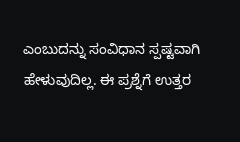ಎಂಬುದನ್ನು ಸಂವಿಧಾನ ಸ್ಪಷ್ಟವಾಗಿ ಹೇಳುವುದಿಲ್ಲ. ಈ ಪ್ರಶ್ನೆಗೆ ಉತ್ತರ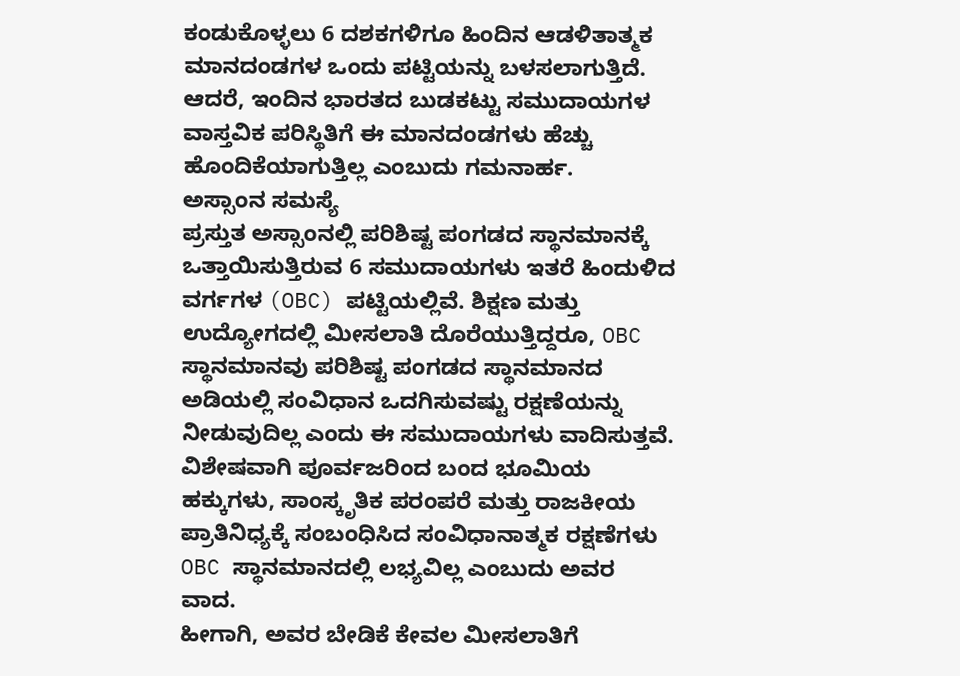ಕಂಡುಕೊಳ್ಳಲು 6 ದಶಕಗಳಿಗೂ ಹಿಂದಿನ ಆಡಳಿತಾತ್ಮಕ ಮಾನದಂಡಗಳ ಒಂದು ಪಟ್ಟಿಯನ್ನು ಬಳಸಲಾಗುತ್ತಿದೆ. ಆದರೆ, ಇಂದಿನ ಭಾರತದ ಬುಡಕಟ್ಟು ಸಮುದಾಯಗಳ ವಾಸ್ತವಿಕ ಪರಿಸ್ಥಿತಿಗೆ ಈ ಮಾನದಂಡಗಳು ಹೆಚ್ಚು ಹೊಂದಿಕೆಯಾಗುತ್ತಿಲ್ಲ ಎಂಬುದು ಗಮನಾರ್ಹ.
ಅಸ್ಸಾಂನ ಸಮಸ್ಯೆ
ಪ್ರಸ್ತುತ ಅಸ್ಸಾಂನಲ್ಲಿ ಪರಿಶಿಷ್ಟ ಪಂಗಡದ ಸ್ಥಾನಮಾನಕ್ಕೆ ಒತ್ತಾಯಿಸುತ್ತಿರುವ 6 ಸಮುದಾಯಗಳು ಇತರೆ ಹಿಂದುಳಿದ ವರ್ಗಗಳ (OBC) ಪಟ್ಟಿಯಲ್ಲಿವೆ. ಶಿಕ್ಷಣ ಮತ್ತು ಉದ್ಯೋಗದಲ್ಲಿ ಮೀಸಲಾತಿ ದೊರೆಯುತ್ತಿದ್ದರೂ, OBC ಸ್ಥಾನಮಾನವು ಪರಿಶಿಷ್ಟ ಪಂಗಡದ ಸ್ಥಾನಮಾನದ ಅಡಿಯಲ್ಲಿ ಸಂವಿಧಾನ ಒದಗಿಸುವಷ್ಟು ರಕ್ಷಣೆಯನ್ನು ನೀಡುವುದಿಲ್ಲ ಎಂದು ಈ ಸಮುದಾಯಗಳು ವಾದಿಸುತ್ತವೆ. ವಿಶೇಷವಾಗಿ ಪೂರ್ವಜರಿಂದ ಬಂದ ಭೂಮಿಯ ಹಕ್ಕುಗಳು, ಸಾಂಸ್ಕೃತಿಕ ಪರಂಪರೆ ಮತ್ತು ರಾಜಕೀಯ ಪ್ರಾತಿನಿಧ್ಯಕ್ಕೆ ಸಂಬಂಧಿಸಿದ ಸಂವಿಧಾನಾತ್ಮಕ ರಕ್ಷಣೆಗಳು OBC ಸ್ಥಾನಮಾನದಲ್ಲಿ ಲಭ್ಯವಿಲ್ಲ ಎಂಬುದು ಅವರ ವಾದ.
ಹೀಗಾಗಿ, ಅವರ ಬೇಡಿಕೆ ಕೇವಲ ಮೀಸಲಾತಿಗೆ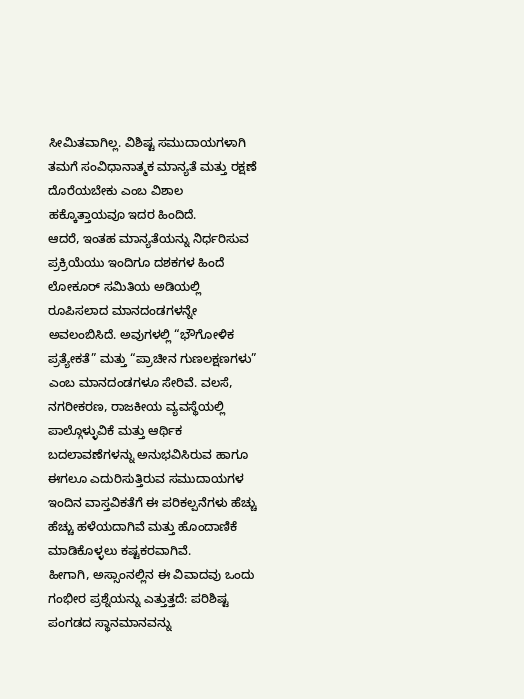ಸೀಮಿತವಾಗಿಲ್ಲ. ವಿಶಿಷ್ಟ ಸಮುದಾಯಗಳಾಗಿ ತಮಗೆ ಸಂವಿಧಾನಾತ್ಮಕ ಮಾನ್ಯತೆ ಮತ್ತು ರಕ್ಷಣೆ ದೊರೆಯಬೇಕು ಎಂಬ ವಿಶಾಲ ಹಕ್ಕೊತ್ತಾಯವೂ ಇದರ ಹಿಂದಿದೆ.
ಆದರೆ, ಇಂತಹ ಮಾನ್ಯತೆಯನ್ನು ನಿರ್ಧರಿಸುವ ಪ್ರಕ್ರಿಯೆಯು ಇಂದಿಗೂ ದಶಕಗಳ ಹಿಂದೆ ಲೋಕೂರ್ ಸಮಿತಿಯ ಅಡಿಯಲ್ಲಿ ರೂಪಿಸಲಾದ ಮಾನದಂಡಗಳನ್ನೇ ಅವಲಂಬಿಸಿದೆ. ಅವುಗಳಲ್ಲಿ “ಭೌಗೋಳಿಕ ಪ್ರತ್ಯೇಕತೆ” ಮತ್ತು “ಪ್ರಾಚೀನ ಗುಣಲಕ್ಷಣಗಳು” ಎಂಬ ಮಾನದಂಡಗಳೂ ಸೇರಿವೆ. ವಲಸೆ, ನಗರೀಕರಣ, ರಾಜಕೀಯ ವ್ಯವಸ್ಥೆಯಲ್ಲಿ ಪಾಲ್ಗೊಳ್ಳುವಿಕೆ ಮತ್ತು ಆರ್ಥಿಕ ಬದಲಾವಣೆಗಳನ್ನು ಅನುಭವಿಸಿರುವ ಹಾಗೂ ಈಗಲೂ ಎದುರಿಸುತ್ತಿರುವ ಸಮುದಾಯಗಳ ಇಂದಿನ ವಾಸ್ತವಿಕತೆಗೆ ಈ ಪರಿಕಲ್ಪನೆಗಳು ಹೆಚ್ಚು ಹೆಚ್ಚು ಹಳೆಯದಾಗಿವೆ ಮತ್ತು ಹೊಂದಾಣಿಕೆ ಮಾಡಿಕೊಳ್ಳಲು ಕಷ್ಟಕರವಾಗಿವೆ.
ಹೀಗಾಗಿ, ಅಸ್ಸಾಂನಲ್ಲಿನ ಈ ವಿವಾದವು ಒಂದು ಗಂಭೀರ ಪ್ರಶ್ನೆಯನ್ನು ಎತ್ತುತ್ತದೆ: ಪರಿಶಿಷ್ಟ ಪಂಗಡದ ಸ್ಥಾನಮಾನವನ್ನು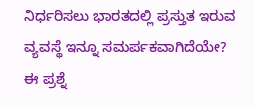ನಿರ್ಧರಿಸಲು ಭಾರತದಲ್ಲಿ ಪ್ರಸ್ತುತ ಇರುವ ವ್ಯವಸ್ಥೆ ಇನ್ನೂ ಸಮರ್ಪಕವಾಗಿದೆಯೇ?
ಈ ಪ್ರಶ್ನೆ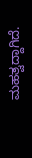ಮಹತ್ವದ್ದಾಗಿದೆ.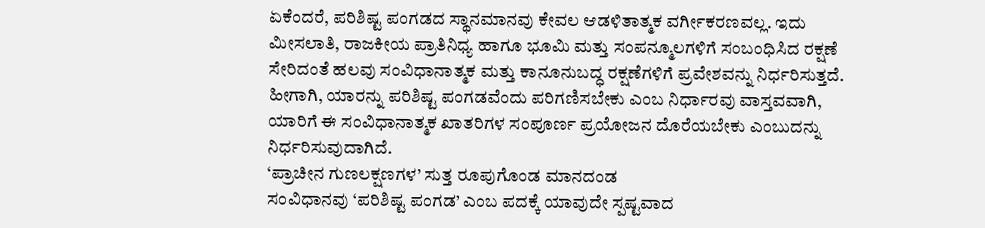ಏಕೆಂದರೆ, ಪರಿಶಿಷ್ಟ ಪಂಗಡದ ಸ್ಥಾನಮಾನವು ಕೇವಲ ಆಡಳಿತಾತ್ಮಕ ವರ್ಗೀಕರಣವಲ್ಲ. ಇದು ಮೀಸಲಾತಿ, ರಾಜಕೀಯ ಪ್ರಾತಿನಿಧ್ಯ ಹಾಗೂ ಭೂಮಿ ಮತ್ತು ಸಂಪನ್ಮೂಲಗಳಿಗೆ ಸಂಬಂಧಿಸಿದ ರಕ್ಷಣೆ ಸೇರಿದಂತೆ ಹಲವು ಸಂವಿಧಾನಾತ್ಮಕ ಮತ್ತು ಕಾನೂನುಬದ್ಧ ರಕ್ಷಣೆಗಳಿಗೆ ಪ್ರವೇಶವನ್ನು ನಿರ್ಧರಿಸುತ್ತದೆ. ಹೀಗಾಗಿ, ಯಾರನ್ನು ಪರಿಶಿಷ್ಟ ಪಂಗಡವೆಂದು ಪರಿಗಣಿಸಬೇಕು ಎಂಬ ನಿರ್ಧಾರವು ವಾಸ್ತವವಾಗಿ, ಯಾರಿಗೆ ಈ ಸಂವಿಧಾನಾತ್ಮಕ ಖಾತರಿಗಳ ಸಂಪೂರ್ಣ ಪ್ರಯೋಜನ ದೊರೆಯಬೇಕು ಎಂಬುದನ್ನು ನಿರ್ಧರಿಸುವುದಾಗಿದೆ.
‘ಪ್ರಾಚೀನ ಗುಣಲಕ್ಷಣಗಳ’ ಸುತ್ತ ರೂಪುಗೊಂಡ ಮಾನದಂಡ
ಸಂವಿಧಾನವು ‘ಪರಿಶಿಷ್ಟ ಪಂಗಡ’ ಎಂಬ ಪದಕ್ಕೆ ಯಾವುದೇ ಸ್ಪಷ್ಟವಾದ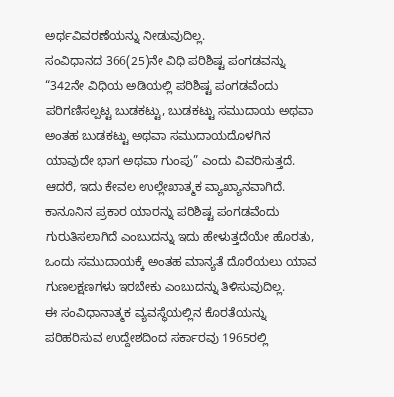ಅರ್ಥವಿವರಣೆಯನ್ನು ನೀಡುವುದಿಲ್ಲ.
ಸಂವಿಧಾನದ 366(25)ನೇ ವಿಧಿ ಪರಿಶಿಷ್ಟ ಪಂಗಡವನ್ನು “342ನೇ ವಿಧಿಯ ಅಡಿಯಲ್ಲಿ ಪರಿಶಿಷ್ಟ ಪಂಗಡವೆಂದು ಪರಿಗಣಿಸಲ್ಪಟ್ಟ ಬುಡಕಟ್ಟು, ಬುಡಕಟ್ಟು ಸಮುದಾಯ ಅಥವಾ ಅಂತಹ ಬುಡಕಟ್ಟು ಅಥವಾ ಸಮುದಾಯದೊಳಗಿನ ಯಾವುದೇ ಭಾಗ ಅಥವಾ ಗುಂಪು” ಎಂದು ವಿವರಿಸುತ್ತದೆ. ಆದರೆ, ಇದು ಕೇವಲ ಉಲ್ಲೇಖಾತ್ಮಕ ವ್ಯಾಖ್ಯಾನವಾಗಿದೆ. ಕಾನೂನಿನ ಪ್ರಕಾರ ಯಾರನ್ನು ಪರಿಶಿಷ್ಟ ಪಂಗಡವೆಂದು ಗುರುತಿಸಲಾಗಿದೆ ಎಂಬುದನ್ನು ಇದು ಹೇಳುತ್ತದೆಯೇ ಹೊರತು, ಒಂದು ಸಮುದಾಯಕ್ಕೆ ಅಂತಹ ಮಾನ್ಯತೆ ದೊರೆಯಲು ಯಾವ ಗುಣಲಕ್ಷಣಗಳು ಇರಬೇಕು ಎಂಬುದನ್ನು ತಿಳಿಸುವುದಿಲ್ಲ.
ಈ ಸಂವಿಧಾನಾತ್ಮಕ ವ್ಯವಸ್ಥೆಯಲ್ಲಿನ ಕೊರತೆಯನ್ನು ಪರಿಹರಿಸುವ ಉದ್ದೇಶದಿಂದ ಸರ್ಕಾರವು 1965ರಲ್ಲಿ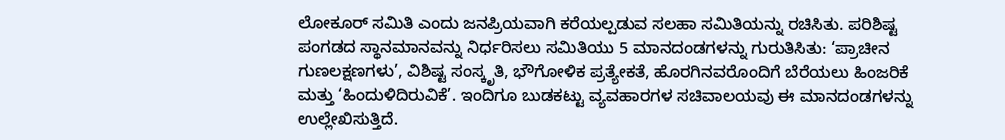ಲೋಕೂರ್ ಸಮಿತಿ ಎಂದು ಜನಪ್ರಿಯವಾಗಿ ಕರೆಯಲ್ಪಡುವ ಸಲಹಾ ಸಮಿತಿಯನ್ನು ರಚಿಸಿತು. ಪರಿಶಿಷ್ಟ ಪಂಗಡದ ಸ್ಥಾನಮಾನವನ್ನು ನಿರ್ಧರಿಸಲು ಸಮಿತಿಯು 5 ಮಾನದಂಡಗಳನ್ನು ಗುರುತಿಸಿತು: ‘ಪ್ರಾಚೀನ ಗುಣಲಕ್ಷಣಗಳು’, ವಿಶಿಷ್ಟ ಸಂಸ್ಕೃತಿ, ಭೌಗೋಳಿಕ ಪ್ರತ್ಯೇಕತೆ, ಹೊರಗಿನವರೊಂದಿಗೆ ಬೆರೆಯಲು ಹಿಂಜರಿಕೆ ಮತ್ತು ‘ಹಿಂದುಳಿದಿರುವಿಕೆ’. ಇಂದಿಗೂ ಬುಡಕಟ್ಟು ವ್ಯವಹಾರಗಳ ಸಚಿವಾಲಯವು ಈ ಮಾನದಂಡಗಳನ್ನು ಉಲ್ಲೇಖಿಸುತ್ತಿದೆ.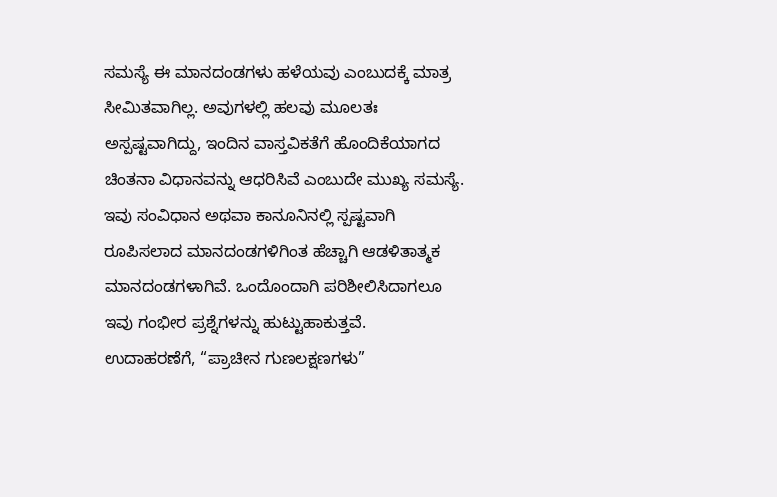ಸಮಸ್ಯೆ ಈ ಮಾನದಂಡಗಳು ಹಳೆಯವು ಎಂಬುದಕ್ಕೆ ಮಾತ್ರ ಸೀಮಿತವಾಗಿಲ್ಲ. ಅವುಗಳಲ್ಲಿ ಹಲವು ಮೂಲತಃ ಅಸ್ಪಷ್ಟವಾಗಿದ್ದು, ಇಂದಿನ ವಾಸ್ತವಿಕತೆಗೆ ಹೊಂದಿಕೆಯಾಗದ ಚಿಂತನಾ ವಿಧಾನವನ್ನು ಆಧರಿಸಿವೆ ಎಂಬುದೇ ಮುಖ್ಯ ಸಮಸ್ಯೆ. ಇವು ಸಂವಿಧಾನ ಅಥವಾ ಕಾನೂನಿನಲ್ಲಿ ಸ್ಪಷ್ಟವಾಗಿ ರೂಪಿಸಲಾದ ಮಾನದಂಡಗಳಿಗಿಂತ ಹೆಚ್ಚಾಗಿ ಆಡಳಿತಾತ್ಮಕ ಮಾನದಂಡಗಳಾಗಿವೆ. ಒಂದೊಂದಾಗಿ ಪರಿಶೀಲಿಸಿದಾಗಲೂ ಇವು ಗಂಭೀರ ಪ್ರಶ್ನೆಗಳನ್ನು ಹುಟ್ಟುಹಾಕುತ್ತವೆ.
ಉದಾಹರಣೆಗೆ, “ಪ್ರಾಚೀನ ಗುಣಲಕ್ಷಣಗಳು”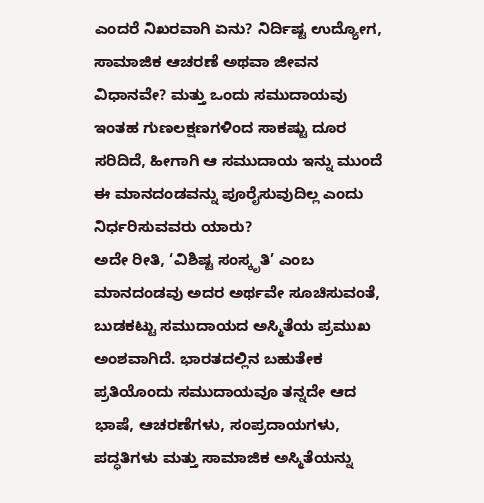ಎಂದರೆ ನಿಖರವಾಗಿ ಏನು? ನಿರ್ದಿಷ್ಟ ಉದ್ಯೋಗ, ಸಾಮಾಜಿಕ ಆಚರಣೆ ಅಥವಾ ಜೀವನ ವಿಧಾನವೇ? ಮತ್ತು ಒಂದು ಸಮುದಾಯವು ಇಂತಹ ಗುಣಲಕ್ಷಣಗಳಿಂದ ಸಾಕಷ್ಟು ದೂರ ಸರಿದಿದೆ, ಹೀಗಾಗಿ ಆ ಸಮುದಾಯ ಇನ್ನು ಮುಂದೆ ಈ ಮಾನದಂಡವನ್ನು ಪೂರೈಸುವುದಿಲ್ಲ ಎಂದು ನಿರ್ಧರಿಸುವವರು ಯಾರು?
ಅದೇ ರೀತಿ, ‘ವಿಶಿಷ್ಟ ಸಂಸ್ಕೃತಿ’ ಎಂಬ ಮಾನದಂಡವು ಅದರ ಅರ್ಥವೇ ಸೂಚಿಸುವಂತೆ, ಬುಡಕಟ್ಟು ಸಮುದಾಯದ ಅಸ್ಮಿತೆಯ ಪ್ರಮುಖ ಅಂಶವಾಗಿದೆ. ಭಾರತದಲ್ಲಿನ ಬಹುತೇಕ ಪ್ರತಿಯೊಂದು ಸಮುದಾಯವೂ ತನ್ನದೇ ಆದ ಭಾಷೆ, ಆಚರಣೆಗಳು, ಸಂಪ್ರದಾಯಗಳು, ಪದ್ಧತಿಗಳು ಮತ್ತು ಸಾಮಾಜಿಕ ಅಸ್ಮಿತೆಯನ್ನು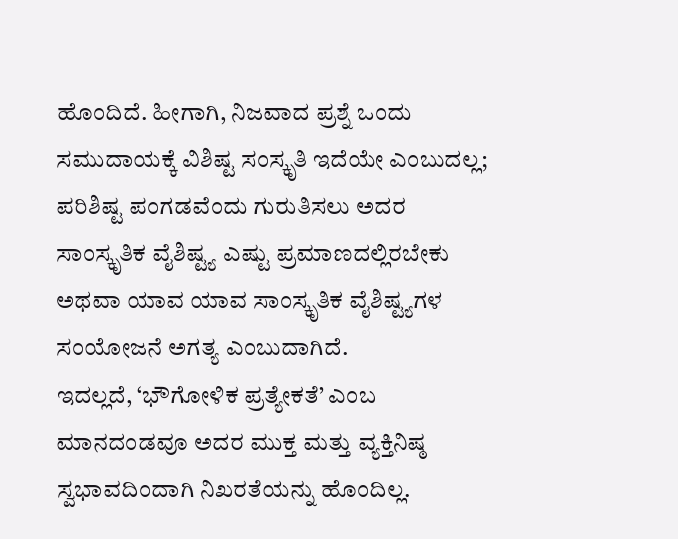ಹೊಂದಿದೆ. ಹೀಗಾಗಿ, ನಿಜವಾದ ಪ್ರಶ್ನೆ ಒಂದು ಸಮುದಾಯಕ್ಕೆ ವಿಶಿಷ್ಟ ಸಂಸ್ಕೃತಿ ಇದೆಯೇ ಎಂಬುದಲ್ಲ; ಪರಿಶಿಷ್ಟ ಪಂಗಡವೆಂದು ಗುರುತಿಸಲು ಅದರ ಸಾಂಸ್ಕೃತಿಕ ವೈಶಿಷ್ಟ್ಯ ಎಷ್ಟು ಪ್ರಮಾಣದಲ್ಲಿರಬೇಕು ಅಥವಾ ಯಾವ ಯಾವ ಸಾಂಸ್ಕೃತಿಕ ವೈಶಿಷ್ಟ್ಯಗಳ ಸಂಯೋಜನೆ ಅಗತ್ಯ ಎಂಬುದಾಗಿದೆ.
ಇದಲ್ಲದೆ, ‘ಭೌಗೋಳಿಕ ಪ್ರತ್ಯೇಕತೆ’ ಎಂಬ ಮಾನದಂಡವೂ ಅದರ ಮುಕ್ತ ಮತ್ತು ವ್ಯಕ್ತಿನಿಷ್ಠ ಸ್ವಭಾವದಿಂದಾಗಿ ನಿಖರತೆಯನ್ನು ಹೊಂದಿಲ್ಲ.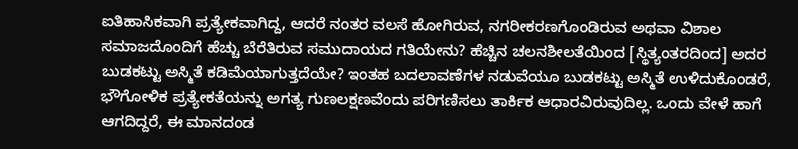ಐತಿಹಾಸಿಕವಾಗಿ ಪ್ರತ್ಯೇಕವಾಗಿದ್ದ, ಆದರೆ ನಂತರ ವಲಸೆ ಹೋಗಿರುವ, ನಗರೀಕರಣಗೊಂಡಿರುವ ಅಥವಾ ವಿಶಾಲ ಸಮಾಜದೊಂದಿಗೆ ಹೆಚ್ಚು ಬೆರೆತಿರುವ ಸಮುದಾಯದ ಗತಿಯೇನು? ಹೆಚ್ಚಿನ ಚಲನಶೀಲತೆಯಿಂದ [ಸ್ಥಿತ್ಯಂತರದಿಂದ] ಅದರ ಬುಡಕಟ್ಟು ಅಸ್ಮಿತೆ ಕಡಿಮೆಯಾಗುತ್ತದೆಯೇ? ಇಂತಹ ಬದಲಾವಣೆಗಳ ನಡುವೆಯೂ ಬುಡಕಟ್ಟು ಅಸ್ಮಿತೆ ಉಳಿದುಕೊಂಡರೆ, ಭೌಗೋಳಿಕ ಪ್ರತ್ಯೇಕತೆಯನ್ನು ಅಗತ್ಯ ಗುಣಲಕ್ಷಣವೆಂದು ಪರಿಗಣಿಸಲು ತಾರ್ಕಿಕ ಆಧಾರವಿರುವುದಿಲ್ಲ. ಒಂದು ವೇಳೆ ಹಾಗೆ ಆಗದಿದ್ದರೆ, ಈ ಮಾನದಂಡ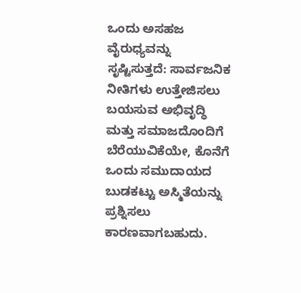ಒಂದು ಅಸಹಜ ವೈರುಧ್ಯವನ್ನು ಸೃಷ್ಟಿಸುತ್ತದೆ: ಸಾರ್ವಜನಿಕ ನೀತಿಗಳು ಉತ್ತೇಜಿಸಲು ಬಯಸುವ ಅಭಿವೃದ್ಧಿ ಮತ್ತು ಸಮಾಜದೊಂದಿಗೆ ಬೆರೆಯುವಿಕೆಯೇ, ಕೊನೆಗೆ ಒಂದು ಸಮುದಾಯದ ಬುಡಕಟ್ಟು ಅಸ್ಮಿತೆಯನ್ನು ಪ್ರಶ್ನಿಸಲು ಕಾರಣವಾಗಬಹುದು.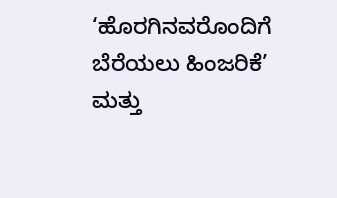‘ಹೊರಗಿನವರೊಂದಿಗೆ ಬೆರೆಯಲು ಹಿಂಜರಿಕೆ’ ಮತ್ತು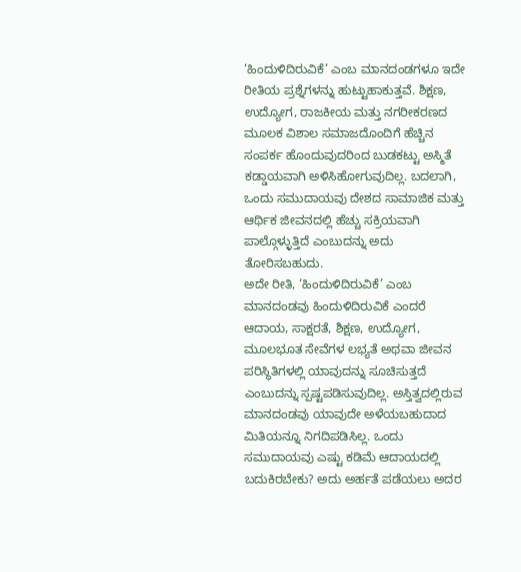‘ಹಿಂದುಳಿದಿರುವಿಕೆ’ ಎಂಬ ಮಾನದಂಡಗಳೂ ಇದೇ ರೀತಿಯ ಪ್ರಶ್ನೆಗಳನ್ನು ಹುಟ್ಟುಹಾಕುತ್ತವೆ. ಶಿಕ್ಷಣ, ಉದ್ಯೋಗ, ರಾಜಕೀಯ ಮತ್ತು ನಗರೀಕರಣದ ಮೂಲಕ ವಿಶಾಲ ಸಮಾಜದೊಂದಿಗೆ ಹೆಚ್ಚಿನ ಸಂಪರ್ಕ ಹೊಂದುವುದರಿಂದ ಬುಡಕಟ್ಟು ಅಸ್ಮಿತೆ ಕಡ್ಡಾಯವಾಗಿ ಅಳಿಸಿಹೋಗುವುದಿಲ್ಲ. ಬದಲಾಗಿ, ಒಂದು ಸಮುದಾಯವು ದೇಶದ ಸಾಮಾಜಿಕ ಮತ್ತು ಆರ್ಥಿಕ ಜೀವನದಲ್ಲಿ ಹೆಚ್ಚು ಸಕ್ರಿಯವಾಗಿ ಪಾಲ್ಗೊಳ್ಳುತ್ತಿದೆ ಎಂಬುದನ್ನು ಅದು ತೋರಿಸಬಹುದು.
ಅದೇ ರೀತಿ, ‘ಹಿಂದುಳಿದಿರುವಿಕೆ’ ಎಂಬ ಮಾನದಂಡವು ಹಿಂದುಳಿದಿರುವಿಕೆ ಎಂದರೆ ಆದಾಯ, ಸಾಕ್ಷರತೆ, ಶಿಕ್ಷಣ, ಉದ್ಯೋಗ, ಮೂಲಭೂತ ಸೇವೆಗಳ ಲಭ್ಯತೆ ಅಥವಾ ಜೀವನ ಪರಿಸ್ಥಿತಿಗಳಲ್ಲಿ ಯಾವುದನ್ನು ಸೂಚಿಸುತ್ತದೆ ಎಂಬುದನ್ನು ಸ್ಪಷ್ಟಪಡಿಸುವುದಿಲ್ಲ. ಅಸ್ತಿತ್ವದಲ್ಲಿರುವ ಮಾನದಂಡವು ಯಾವುದೇ ಅಳೆಯಬಹುದಾದ ಮಿತಿಯನ್ನೂ ನಿಗದಿಪಡಿಸಿಲ್ಲ. ಒಂದು ಸಮುದಾಯವು ಎಷ್ಟು ಕಡಿಮೆ ಆದಾಯದಲ್ಲಿ ಬದುಕಿರಬೇಕು? ಅದು ಅರ್ಹತೆ ಪಡೆಯಲು ಅದರ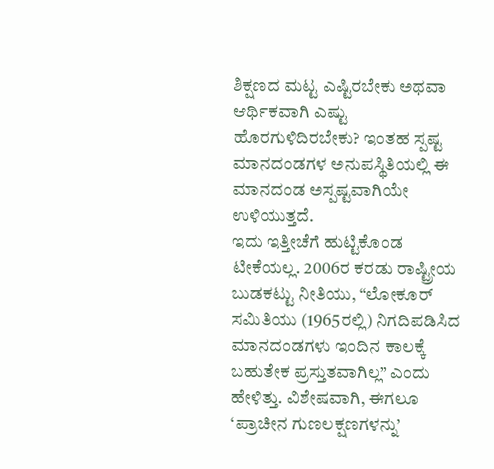ಶಿಕ್ಷಣದ ಮಟ್ಟ ಎಷ್ಟಿರಬೇಕು ಅಥವಾ ಆರ್ಥಿಕವಾಗಿ ಎಷ್ಟು ಹೊರಗುಳಿದಿರಬೇಕು? ಇಂತಹ ಸ್ಪಷ್ಟ ಮಾನದಂಡಗಳ ಅನುಪಸ್ಥಿತಿಯಲ್ಲಿ ಈ ಮಾನದಂಡ ಅಸ್ಪಷ್ಟವಾಗಿಯೇ ಉಳಿಯುತ್ತದೆ.
ಇದು ಇತ್ತೀಚೆಗೆ ಹುಟ್ಟಿಕೊಂಡ ಟೀಕೆಯಲ್ಲ. 2006ರ ಕರಡು ರಾಷ್ಟ್ರೀಯ ಬುಡಕಟ್ಟು ನೀತಿಯು, “ಲೋಕೂರ್ ಸಮಿತಿಯು (1965ರಲ್ಲಿ) ನಿಗದಿಪಡಿಸಿದ ಮಾನದಂಡಗಳು ಇಂದಿನ ಕಾಲಕ್ಕೆ ಬಹುತೇಕ ಪ್ರಸ್ತುತವಾಗಿಲ್ಲ” ಎಂದು ಹೇಳಿತ್ತು. ವಿಶೇಷವಾಗಿ, ಈಗಲೂ ‘ಪ್ರಾಚೀನ ಗುಣಲಕ್ಷಣಗಳನ್ನು’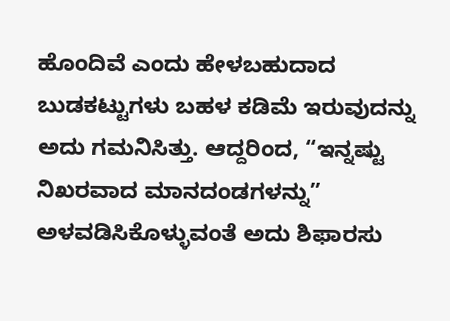ಹೊಂದಿವೆ ಎಂದು ಹೇಳಬಹುದಾದ ಬುಡಕಟ್ಟುಗಳು ಬಹಳ ಕಡಿಮೆ ಇರುವುದನ್ನು ಅದು ಗಮನಿಸಿತ್ತು. ಆದ್ದರಿಂದ, “ಇನ್ನಷ್ಟು ನಿಖರವಾದ ಮಾನದಂಡಗಳನ್ನು” ಅಳವಡಿಸಿಕೊಳ್ಳುವಂತೆ ಅದು ಶಿಫಾರಸು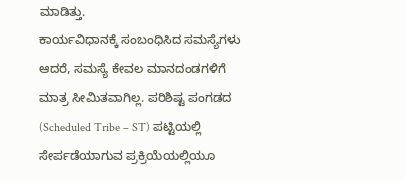ಮಾಡಿತ್ತು.
ಕಾರ್ಯವಿಧಾನಕ್ಕೆ ಸಂಬಂಧಿಸಿದ ಸಮಸ್ಯೆಗಳು
ಆದರೆ, ಸಮಸ್ಯೆ ಕೇವಲ ಮಾನದಂಡಗಳಿಗೆ ಮಾತ್ರ ಸೀಮಿತವಾಗಿಲ್ಲ. ಪರಿಶಿಷ್ಟ ಪಂಗಡದ (Scheduled Tribe – ST) ಪಟ್ಟಿಯಲ್ಲಿ ಸೇರ್ಪಡೆಯಾಗುವ ಪ್ರಕ್ರಿಯೆಯಲ್ಲಿಯೂ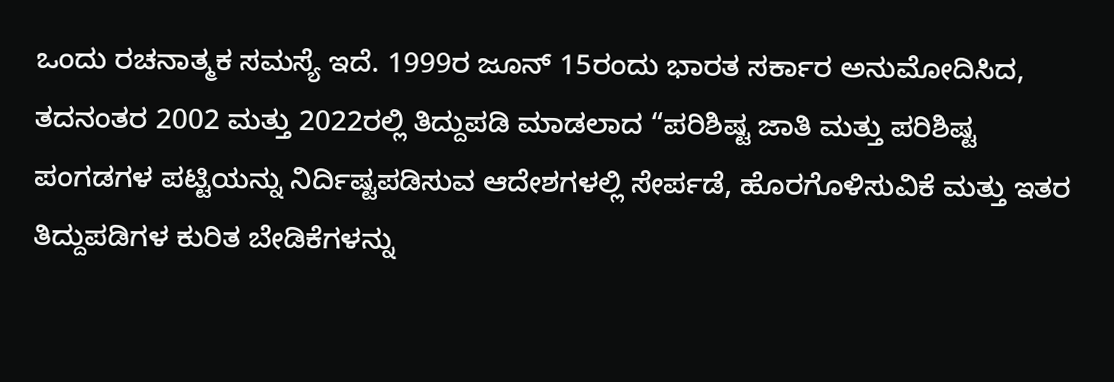ಒಂದು ರಚನಾತ್ಮಕ ಸಮಸ್ಯೆ ಇದೆ. 1999ರ ಜೂನ್ 15ರಂದು ಭಾರತ ಸರ್ಕಾರ ಅನುಮೋದಿಸಿದ, ತದನಂತರ 2002 ಮತ್ತು 2022ರಲ್ಲಿ ತಿದ್ದುಪಡಿ ಮಾಡಲಾದ “ಪರಿಶಿಷ್ಟ ಜಾತಿ ಮತ್ತು ಪರಿಶಿಷ್ಟ ಪಂಗಡಗಳ ಪಟ್ಟಿಯನ್ನು ನಿರ್ದಿಷ್ಟಪಡಿಸುವ ಆದೇಶಗಳಲ್ಲಿ ಸೇರ್ಪಡೆ, ಹೊರಗೊಳಿಸುವಿಕೆ ಮತ್ತು ಇತರ ತಿದ್ದುಪಡಿಗಳ ಕುರಿತ ಬೇಡಿಕೆಗಳನ್ನು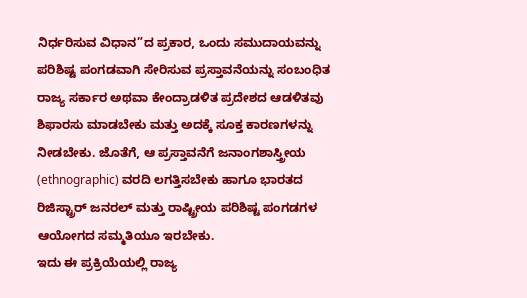ನಿರ್ಧರಿಸುವ ವಿಧಾನ”ದ ಪ್ರಕಾರ, ಒಂದು ಸಮುದಾಯವನ್ನು ಪರಿಶಿಷ್ಟ ಪಂಗಡವಾಗಿ ಸೇರಿಸುವ ಪ್ರಸ್ತಾವನೆಯನ್ನು ಸಂಬಂಧಿತ ರಾಜ್ಯ ಸರ್ಕಾರ ಅಥವಾ ಕೇಂದ್ರಾಡಳಿತ ಪ್ರದೇಶದ ಆಡಳಿತವು ಶಿಫಾರಸು ಮಾಡಬೇಕು ಮತ್ತು ಅದಕ್ಕೆ ಸೂಕ್ತ ಕಾರಣಗಳನ್ನು ನೀಡಬೇಕು. ಜೊತೆಗೆ, ಆ ಪ್ರಸ್ತಾವನೆಗೆ ಜನಾಂಗಶಾಸ್ತ್ರೀಯ (ethnographic) ವರದಿ ಲಗತ್ತಿಸಬೇಕು ಹಾಗೂ ಭಾರತದ ರಿಜಿಸ್ಟ್ರಾರ್ ಜನರಲ್ ಮತ್ತು ರಾಷ್ಟ್ರೀಯ ಪರಿಶಿಷ್ಟ ಪಂಗಡಗಳ ಆಯೋಗದ ಸಮ್ಮತಿಯೂ ಇರಬೇಕು.
ಇದು ಈ ಪ್ರಕ್ರಿಯೆಯಲ್ಲಿ ರಾಜ್ಯ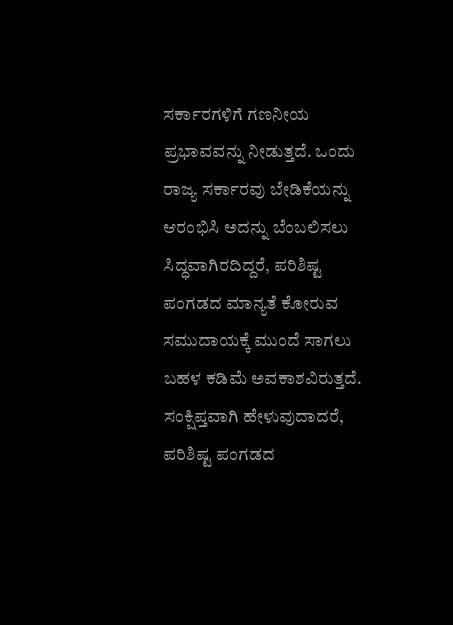ಸರ್ಕಾರಗಳಿಗೆ ಗಣನೀಯ ಪ್ರಭಾವವನ್ನು ನೀಡುತ್ತದೆ. ಒಂದು ರಾಜ್ಯ ಸರ್ಕಾರವು ಬೇಡಿಕೆಯನ್ನು ಆರಂಭಿಸಿ ಅದನ್ನು ಬೆಂಬಲಿಸಲು ಸಿದ್ಧವಾಗಿರದಿದ್ದರೆ, ಪರಿಶಿಷ್ಟ ಪಂಗಡದ ಮಾನ್ಯತೆ ಕೋರುವ ಸಮುದಾಯಕ್ಕೆ ಮುಂದೆ ಸಾಗಲು ಬಹಳ ಕಡಿಮೆ ಅವಕಾಶವಿರುತ್ತದೆ.
ಸಂಕ್ಷಿಪ್ತವಾಗಿ ಹೇಳುವುದಾದರೆ, ಪರಿಶಿಷ್ಟ ಪಂಗಡದ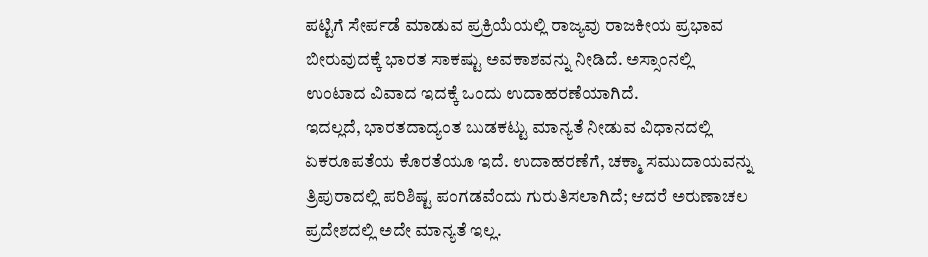ಪಟ್ಟಿಗೆ ಸೇರ್ಪಡೆ ಮಾಡುವ ಪ್ರಕ್ರಿಯೆಯಲ್ಲಿ ರಾಜ್ಯವು ರಾಜಕೀಯ ಪ್ರಭಾವ ಬೀರುವುದಕ್ಕೆ ಭಾರತ ಸಾಕಷ್ಟು ಅವಕಾಶವನ್ನು ನೀಡಿದೆ. ಅಸ್ಸಾಂನಲ್ಲಿ ಉಂಟಾದ ವಿವಾದ ಇದಕ್ಕೆ ಒಂದು ಉದಾಹರಣೆಯಾಗಿದೆ.
ಇದಲ್ಲದೆ, ಭಾರತದಾದ್ಯಂತ ಬುಡಕಟ್ಟು ಮಾನ್ಯತೆ ನೀಡುವ ವಿಧಾನದಲ್ಲಿ ಏಕರೂಪತೆಯ ಕೊರತೆಯೂ ಇದೆ. ಉದಾಹರಣೆಗೆ, ಚಕ್ಮಾ ಸಮುದಾಯವನ್ನು ತ್ರಿಪುರಾದಲ್ಲಿ ಪರಿಶಿಷ್ಟ ಪಂಗಡವೆಂದು ಗುರುತಿಸಲಾಗಿದೆ; ಆದರೆ ಅರುಣಾಚಲ ಪ್ರದೇಶದಲ್ಲಿ ಅದೇ ಮಾನ್ಯತೆ ಇಲ್ಲ.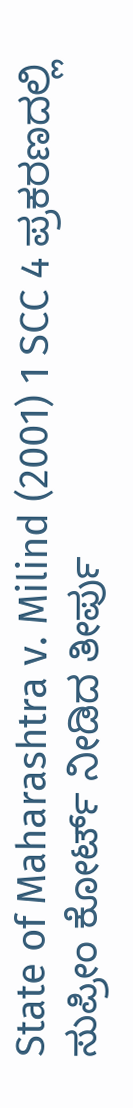State of Maharashtra v. Milind (2001) 1 SCC 4 ಪ್ರಕರಣದಲ್ಲಿ ಸುಪ್ರೀಂ ಕೋರ್ಟ್ ನೀಡಿದ ತೀರ್ಪು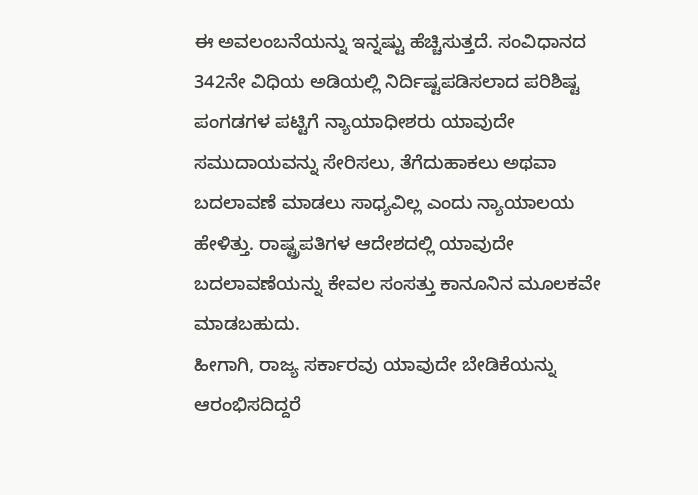ಈ ಅವಲಂಬನೆಯನ್ನು ಇನ್ನಷ್ಟು ಹೆಚ್ಚಿಸುತ್ತದೆ. ಸಂವಿಧಾನದ 342ನೇ ವಿಧಿಯ ಅಡಿಯಲ್ಲಿ ನಿರ್ದಿಷ್ಟಪಡಿಸಲಾದ ಪರಿಶಿಷ್ಟ ಪಂಗಡಗಳ ಪಟ್ಟಿಗೆ ನ್ಯಾಯಾಧೀಶರು ಯಾವುದೇ ಸಮುದಾಯವನ್ನು ಸೇರಿಸಲು, ತೆಗೆದುಹಾಕಲು ಅಥವಾ ಬದಲಾವಣೆ ಮಾಡಲು ಸಾಧ್ಯವಿಲ್ಲ ಎಂದು ನ್ಯಾಯಾಲಯ ಹೇಳಿತ್ತು. ರಾಷ್ಟ್ರಪತಿಗಳ ಆದೇಶದಲ್ಲಿ ಯಾವುದೇ ಬದಲಾವಣೆಯನ್ನು ಕೇವಲ ಸಂಸತ್ತು ಕಾನೂನಿನ ಮೂಲಕವೇ ಮಾಡಬಹುದು.
ಹೀಗಾಗಿ, ರಾಜ್ಯ ಸರ್ಕಾರವು ಯಾವುದೇ ಬೇಡಿಕೆಯನ್ನು ಆರಂಭಿಸದಿದ್ದರೆ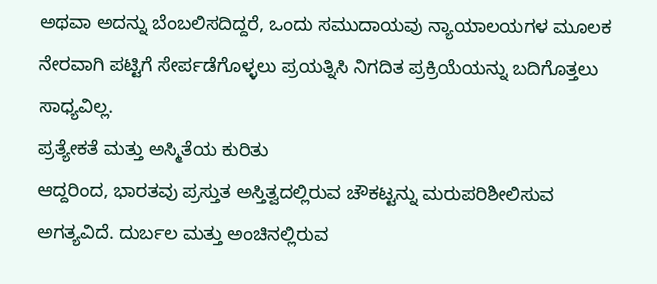ಅಥವಾ ಅದನ್ನು ಬೆಂಬಲಿಸದಿದ್ದರೆ, ಒಂದು ಸಮುದಾಯವು ನ್ಯಾಯಾಲಯಗಳ ಮೂಲಕ ನೇರವಾಗಿ ಪಟ್ಟಿಗೆ ಸೇರ್ಪಡೆಗೊಳ್ಳಲು ಪ್ರಯತ್ನಿಸಿ ನಿಗದಿತ ಪ್ರಕ್ರಿಯೆಯನ್ನು ಬದಿಗೊತ್ತಲು ಸಾಧ್ಯವಿಲ್ಲ.
ಪ್ರತ್ಯೇಕತೆ ಮತ್ತು ಅಸ್ಮಿತೆಯ ಕುರಿತು
ಆದ್ದರಿಂದ, ಭಾರತವು ಪ್ರಸ್ತುತ ಅಸ್ತಿತ್ವದಲ್ಲಿರುವ ಚೌಕಟ್ಟನ್ನು ಮರುಪರಿಶೀಲಿಸುವ ಅಗತ್ಯವಿದೆ. ದುರ್ಬಲ ಮತ್ತು ಅಂಚಿನಲ್ಲಿರುವ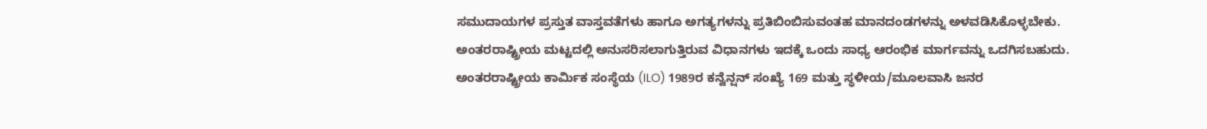ಸಮುದಾಯಗಳ ಪ್ರಸ್ತುತ ವಾಸ್ತವತೆಗಳು ಹಾಗೂ ಅಗತ್ಯಗಳನ್ನು ಪ್ರತಿಬಿಂಬಿಸುವಂತಹ ಮಾನದಂಡಗಳನ್ನು ಅಳವಡಿಸಿಕೊಳ್ಳಬೇಕು.
ಅಂತರರಾಷ್ಟ್ರೀಯ ಮಟ್ಟದಲ್ಲಿ ಅನುಸರಿಸಲಾಗುತ್ತಿರುವ ವಿಧಾನಗಳು ಇದಕ್ಕೆ ಒಂದು ಸಾಧ್ಯ ಆರಂಭಿಕ ಮಾರ್ಗವನ್ನು ಒದಗಿಸಬಹುದು. ಅಂತರರಾಷ್ಟ್ರೀಯ ಕಾರ್ಮಿಕ ಸಂಸ್ಥೆಯ (ILO) 1989ರ ಕನ್ವೆನ್ಷನ್ ಸಂಖ್ಯೆ 169 ಮತ್ತು ಸ್ಥಳೀಯ/ಮೂಲವಾಸಿ ಜನರ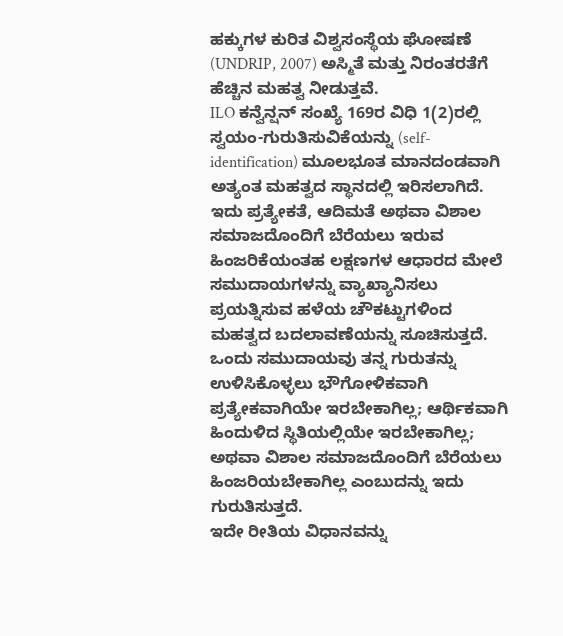ಹಕ್ಕುಗಳ ಕುರಿತ ವಿಶ್ವಸಂಸ್ಥೆಯ ಘೋಷಣೆ (UNDRIP, 2007) ಅಸ್ಮಿತೆ ಮತ್ತು ನಿರಂತರತೆಗೆ ಹೆಚ್ಚಿನ ಮಹತ್ವ ನೀಡುತ್ತವೆ.
ILO ಕನ್ವೆನ್ಷನ್ ಸಂಖ್ಯೆ 169ರ ವಿಧಿ 1(2)ರಲ್ಲಿ ಸ್ವಯಂ-ಗುರುತಿಸುವಿಕೆಯನ್ನು (self-identification) ಮೂಲಭೂತ ಮಾನದಂಡವಾಗಿ ಅತ್ಯಂತ ಮಹತ್ವದ ಸ್ಥಾನದಲ್ಲಿ ಇರಿಸಲಾಗಿದೆ. ಇದು ಪ್ರತ್ಯೇಕತೆ, ಆದಿಮತೆ ಅಥವಾ ವಿಶಾಲ ಸಮಾಜದೊಂದಿಗೆ ಬೆರೆಯಲು ಇರುವ ಹಿಂಜರಿಕೆಯಂತಹ ಲಕ್ಷಣಗಳ ಆಧಾರದ ಮೇಲೆ ಸಮುದಾಯಗಳನ್ನು ವ್ಯಾಖ್ಯಾನಿಸಲು ಪ್ರಯತ್ನಿಸುವ ಹಳೆಯ ಚೌಕಟ್ಟುಗಳಿಂದ ಮಹತ್ವದ ಬದಲಾವಣೆಯನ್ನು ಸೂಚಿಸುತ್ತದೆ. ಒಂದು ಸಮುದಾಯವು ತನ್ನ ಗುರುತನ್ನು ಉಳಿಸಿಕೊಳ್ಳಲು ಭೌಗೋಳಿಕವಾಗಿ ಪ್ರತ್ಯೇಕವಾಗಿಯೇ ಇರಬೇಕಾಗಿಲ್ಲ; ಆರ್ಥಿಕವಾಗಿ ಹಿಂದುಳಿದ ಸ್ಥಿತಿಯಲ್ಲಿಯೇ ಇರಬೇಕಾಗಿಲ್ಲ; ಅಥವಾ ವಿಶಾಲ ಸಮಾಜದೊಂದಿಗೆ ಬೆರೆಯಲು ಹಿಂಜರಿಯಬೇಕಾಗಿಲ್ಲ ಎಂಬುದನ್ನು ಇದು ಗುರುತಿಸುತ್ತದೆ.
ಇದೇ ರೀತಿಯ ವಿಧಾನವನ್ನು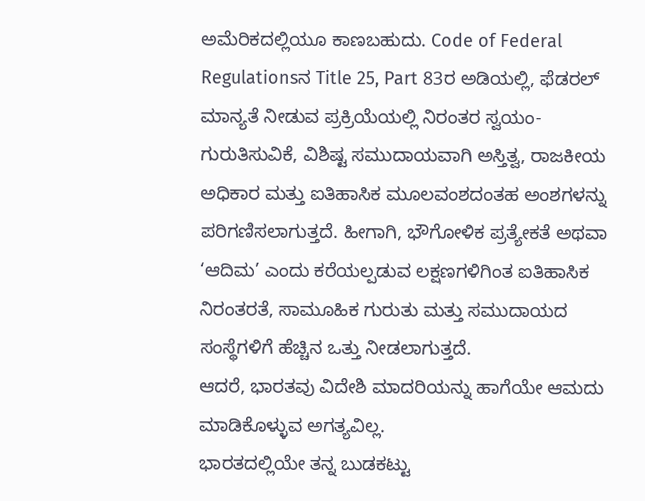ಅಮೆರಿಕದಲ್ಲಿಯೂ ಕಾಣಬಹುದು. Code of Federal Regulationsನ Title 25, Part 83ರ ಅಡಿಯಲ್ಲಿ, ಫೆಡರಲ್ ಮಾನ್ಯತೆ ನೀಡುವ ಪ್ರಕ್ರಿಯೆಯಲ್ಲಿ ನಿರಂತರ ಸ್ವಯಂ-ಗುರುತಿಸುವಿಕೆ, ವಿಶಿಷ್ಟ ಸಮುದಾಯವಾಗಿ ಅಸ್ತಿತ್ವ, ರಾಜಕೀಯ ಅಧಿಕಾರ ಮತ್ತು ಐತಿಹಾಸಿಕ ಮೂಲವಂಶದಂತಹ ಅಂಶಗಳನ್ನು ಪರಿಗಣಿಸಲಾಗುತ್ತದೆ. ಹೀಗಾಗಿ, ಭೌಗೋಳಿಕ ಪ್ರತ್ಯೇಕತೆ ಅಥವಾ ‘ಆದಿಮ’ ಎಂದು ಕರೆಯಲ್ಪಡುವ ಲಕ್ಷಣಗಳಿಗಿಂತ ಐತಿಹಾಸಿಕ ನಿರಂತರತೆ, ಸಾಮೂಹಿಕ ಗುರುತು ಮತ್ತು ಸಮುದಾಯದ ಸಂಸ್ಥೆಗಳಿಗೆ ಹೆಚ್ಚಿನ ಒತ್ತು ನೀಡಲಾಗುತ್ತದೆ.
ಆದರೆ, ಭಾರತವು ವಿದೇಶಿ ಮಾದರಿಯನ್ನು ಹಾಗೆಯೇ ಆಮದು ಮಾಡಿಕೊಳ್ಳುವ ಅಗತ್ಯವಿಲ್ಲ.
ಭಾರತದಲ್ಲಿಯೇ ತನ್ನ ಬುಡಕಟ್ಟು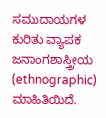ಸಮುದಾಯಗಳ ಕುರಿತು ವ್ಯಾಪಕ ಜನಾಂಗಶಾಸ್ತ್ರೀಯ (ethnographic) ಮಾಹಿತಿಯಿದೆ.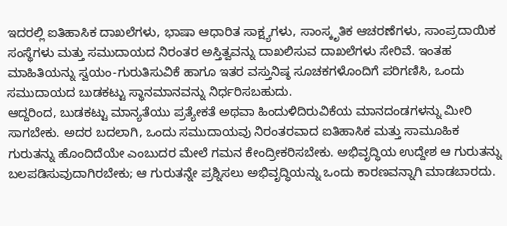ಇದರಲ್ಲಿ ಐತಿಹಾಸಿಕ ದಾಖಲೆಗಳು, ಭಾಷಾ ಆಧಾರಿತ ಸಾಕ್ಷ್ಯಗಳು, ಸಾಂಸ್ಕೃತಿಕ ಆಚರಣೆಗಳು, ಸಾಂಪ್ರದಾಯಿಕ ಸಂಸ್ಥೆಗಳು ಮತ್ತು ಸಮುದಾಯದ ನಿರಂತರ ಅಸ್ತಿತ್ವವನ್ನು ದಾಖಲಿಸುವ ದಾಖಲೆಗಳು ಸೇರಿವೆ. ಇಂತಹ ಮಾಹಿತಿಯನ್ನು ಸ್ವಯಂ-ಗುರುತಿಸುವಿಕೆ ಹಾಗೂ ಇತರ ವಸ್ತುನಿಷ್ಠ ಸೂಚಕಗಳೊಂದಿಗೆ ಪರಿಗಣಿಸಿ, ಒಂದು ಸಮುದಾಯದ ಬುಡಕಟ್ಟು ಸ್ಥಾನಮಾನವನ್ನು ನಿರ್ಧರಿಸಬಹುದು.
ಆದ್ದರಿಂದ, ಬುಡಕಟ್ಟು ಮಾನ್ಯತೆಯು ಪ್ರತ್ಯೇಕತೆ ಅಥವಾ ಹಿಂದುಳಿದಿರುವಿಕೆಯ ಮಾನದಂಡಗಳನ್ನು ಮೀರಿ ಸಾಗಬೇಕು. ಅದರ ಬದಲಾಗಿ, ಒಂದು ಸಮುದಾಯವು ನಿರಂತರವಾದ ಐತಿಹಾಸಿಕ ಮತ್ತು ಸಾಮೂಹಿಕ ಗುರುತನ್ನು ಹೊಂದಿದೆಯೇ ಎಂಬುದರ ಮೇಲೆ ಗಮನ ಕೇಂದ್ರೀಕರಿಸಬೇಕು. ಅಭಿವೃದ್ಧಿಯ ಉದ್ದೇಶ ಆ ಗುರುತನ್ನು ಬಲಪಡಿಸುವುದಾಗಿರಬೇಕು; ಆ ಗುರುತನ್ನೇ ಪ್ರಶ್ನಿಸಲು ಅಭಿವೃದ್ಧಿಯನ್ನು ಒಂದು ಕಾರಣವನ್ನಾಗಿ ಮಾಡಬಾರದು.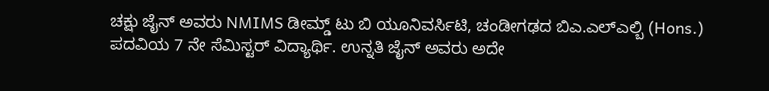ಚಕ್ಷು ಜೈನ್ ಅವರು NMIMS ಡೀಮ್ಡ್ ಟು ಬಿ ಯೂನಿವರ್ಸಿಟಿ, ಚಂಡೀಗಢದ ಬಿಎ.ಎಲ್ಎಲ್ಬಿ (Hons.) ಪದವಿಯ 7 ನೇ ಸೆಮಿಸ್ಟರ್ ವಿದ್ಯಾರ್ಥಿ. ಉನ್ನತಿ ಜೈನ್ ಅವರು ಅದೇ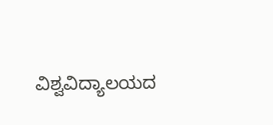ವಿಶ್ವವಿದ್ಯಾಲಯದ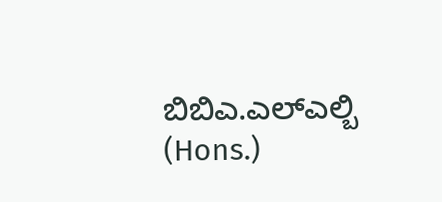ಬಿಬಿಎ.ಎಲ್ಎಲ್ಬಿ (Hons.)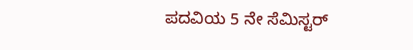ಪದವಿಯ 5 ನೇ ಸೆಮಿಸ್ಟರ್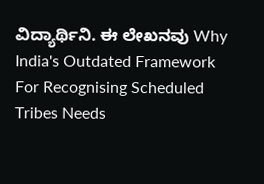ವಿದ್ಯಾರ್ಥಿನಿ. ಈ ಲೇಖನವು Why India's Outdated Framework For Recognising Scheduled Tribes Needs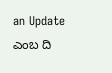an Update ಎಂಬ ದಿ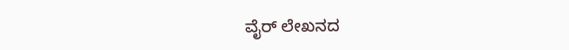ವೈರ್ ಲೇಖನದ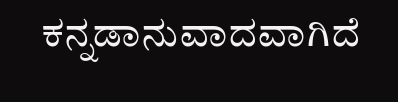ಕನ್ನಡಾನುವಾದವಾಗಿದೆ